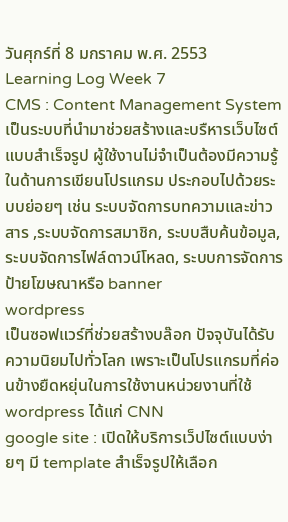วันศุกร์ที่ 8 มกราคม พ.ศ. 2553
Learning Log Week 7
CMS : Content Management System
เป็นระบบที่นำมาช่วยสร้างและบรืหารเว็บไซต์แบบสำเร็จรูป ผู้ใช้งานไม่จำเป็นต้องมีความรู้ในด้านการเขียนโปรแกรม ประกอบไปด้วยระบบย่อยๆ เช่น ระบบจัดการบทความและข่าวสาร ,ระบบจัดการสมาชิก, ระบบสืบค้นข้อมูล, ระบบจัดการไฟล์ดาวน์โหลด, ระบบการจัดการป้ายโฆษณาหรือ banner
wordpress
เป็นซอฟแวร์ที่ช่วยสร้างบล๊อก ปัจจุบันได้รับความนิยมไปทั่วโลก เพราะเป็นโปรแกรมที่ค่อนข้างยืดหยุ่นในการใช้งานหน่วยงานที่ใช้ wordpress ได้แก่ CNN
google site : เปิดให้บริการเว็ปไซต์แบบง่ายๆ มี template สำเร็จรูปให้เลือก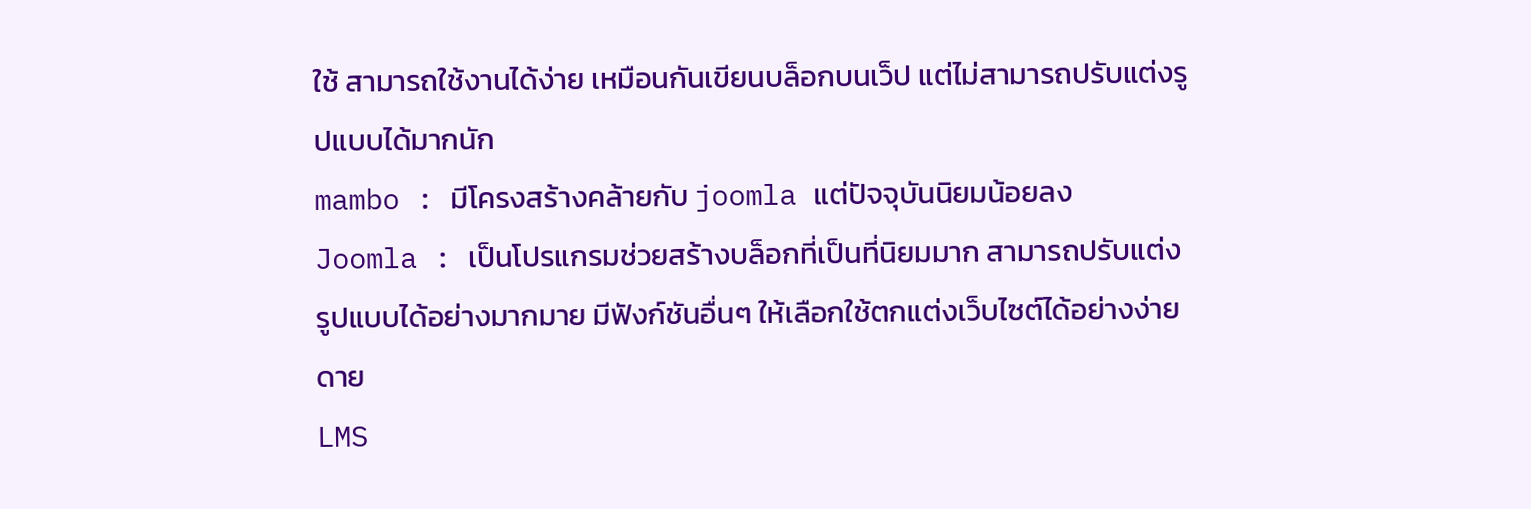ใช้ สามารถใช้งานได้ง่าย เหมือนกันเขียนบล็อกบนเว็ป แต่ไม่สามารถปรับแต่งรูปแบบได้มากนัก
mambo : มีโครงสร้างคล้ายกับ joomla แต่ปัจจุบันนิยมน้อยลง
Joomla : เป็นโปรแกรมช่วยสร้างบล็อกที่เป็นที่นิยมมาก สามารถปรับแต่งรูปแบบได้อย่างมากมาย มีฟังก์ชันอื่นๆ ให้เลือกใช้ตกแต่งเว็บไซต์ได้อย่างง่ายดาย
LMS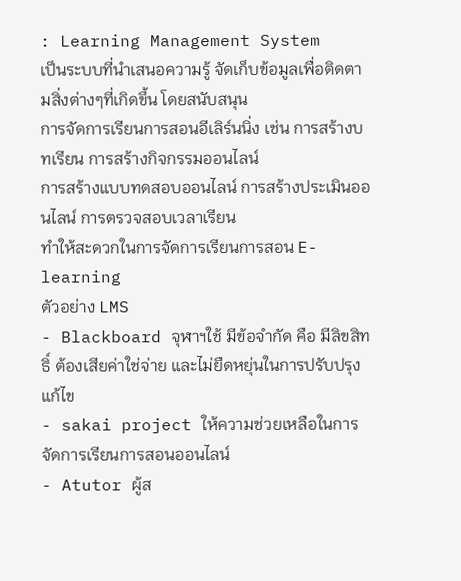: Learning Management System
เป็นระบบที่นำเสนอความรู้ จัดเก็บข้อมูลเพื่อติดตามสิ่งต่างๆที่เกิดขึ้น โดยสนับสนุน
การจัดการเรียนการสอนอีเลิร์นนิ่ง เช่น การสร้างบทเรียน การสร้างกิจกรรมออนไลน์
การสร้างแบบทดสอบออนไลน์ การสร้างประเมินออนไลน์ การตรวจสอบเวลาเรียน
ทำให้สะดวกในการจัดการเรียนการสอน E-learning
ตัวอย่าง LMS
- Blackboard จุฬาฯใช้ มีข้อจำกัด คือ มีลิขสิทธิ์ ต้องเสียค่าใช่จ่าย และไม่ยืดหยุ่นในการปรับปรุงแก้ไข
- sakai project ให้ความช่วยเหลือในการจัดการเรียนการสอนออนไลน์
- Atutor ผู้ส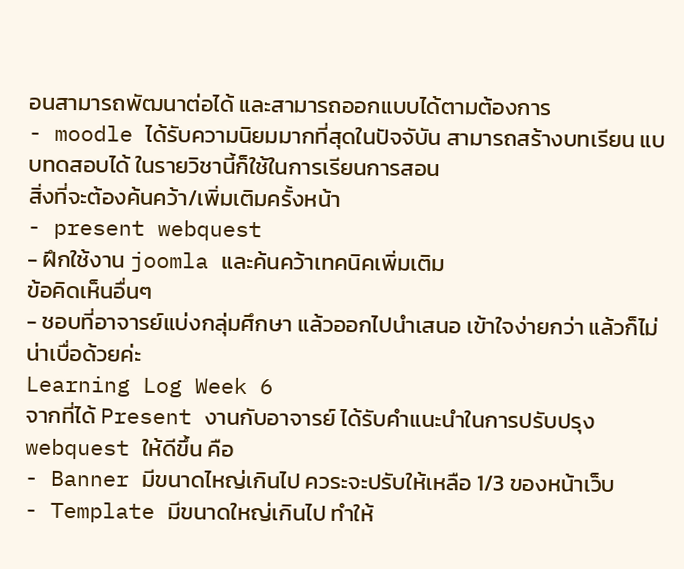อนสามารถพัฒนาต่อได้ และสามารถออกแบบได้ตามต้องการ
- moodle ได้รับความนิยมมากที่สุดในปัจจับัน สามารถสร้างบทเรียน แบบทดสอบได้ ในรายวิชานี้ก็ใช้ในการเรียนการสอน
สิ่งที่จะต้องค้นคว้า/เพิ่มเติมครั้งหน้า
- present webquest
- ฝึกใช้งาน joomla และค้นคว้าเทคนิคเพิ่มเติม
ข้อคิดเห็นอื่นๆ
- ชอบที่อาจารย์แบ่งกลุ่มศึกษา แล้วออกไปนำเสนอ เข้าใจง่ายกว่า แล้วก็ไม่น่าเบื่อด้วยค่ะ
Learning Log Week 6
จากที่ได้ Present งานกับอาจารย์ ได้รับคำแนะนำในการปรับปรุง webquest ให้ดีขึ้น คือ
- Banner มีขนาดไหญ่เกินไป ควระจะปรับให้เหลือ 1/3 ของหน้าเว็บ
- Template มีขนาดใหญ่เกินไป ทำให้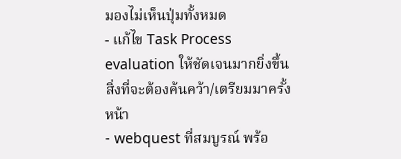มองไม่เห็นปุ่มทั้งหมด
- แก้ไข Task Process evaluation ให้ชัดเจนมากยิ่งขึ้น
สิ่งที่จะต้องค้นคว้า/เตรียมมาครั้งหน้า
- webquest ที่สมบูรณ์ พร้อ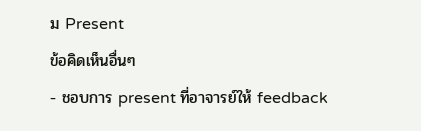ม Present
ข้อคิดเห็นอื่นๆ
- ชอบการ present ที่อาจารย์ให้ feedback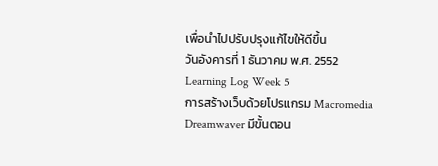เพื่อนำไปปรับปรุงแก้ไขให้ดีขึ้น
วันอังคารที่ 1 ธันวาคม พ.ศ. 2552
Learning Log Week 5
การสร้างเว็บด้วยโปรแกรม Macromedia Dreamwaver มีขั้นตอน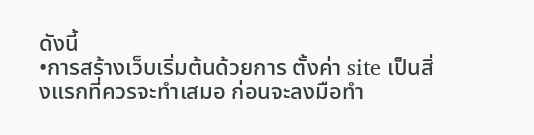ดังนี้
•การสร้างเว็บเริ่มต้นด้วยการ ตั้งค่า site เป็นสิ่งแรกที่ควรจะทำเสมอ ก่อนจะลงมือทำ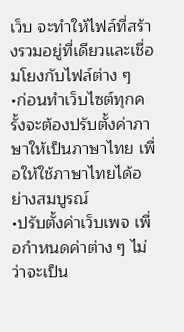เว็บ จะทำให้ไฟล์ที่สร้างรวมอยู่ที่เดียวและเชื่อมโยงกับไฟล์ต่าง ๆ
•ก่อนทำเว็บไซต์ทุกครั้งจะต้องปรับตั้งค่าภาษาให้เป็นภาษาไทย เพื่อให้ใช้ภาษาไทยได้อย่างสมบูรณ์
•ปรับตั้งค่าเว็บเพจ เพื่อกำหนดค่าต่าง ๆ ไม่ว่าจะเป็น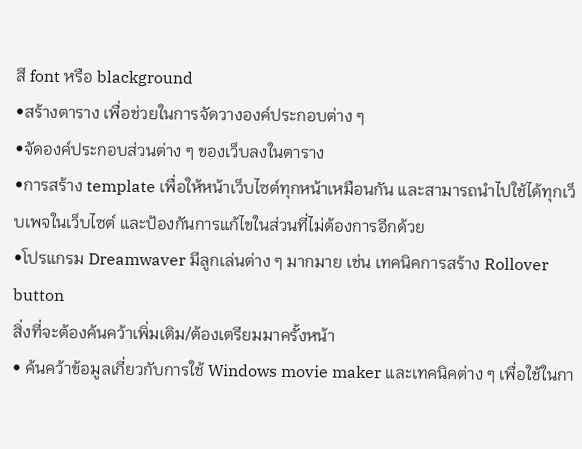สี font หรือ blackground
•สร้างตาราง เพื่อช่วยในการจัดวางองค์ประกอบต่าง ๆ
•จัดองค์ประกอบส่วนต่าง ๆ ของเว็บลงในตาราง
•การสร้าง template เพื่อให้หน้าเว็บไซต์ทุกหน้าเหมือนกัน และสามารถนำไปใช้ได้ทุกเว็บเพจในเว็บไซต์ และป้องกันการแก้ไขในส่วนที่ไม่ต้องการอีกด้วย
•โปรแกรม Dreamwaver มีลูกเล่นต่าง ๆ มากมาย เช่น เทคนิคการสร้าง Rollover button
สิ่งที่จะต้องค้นคว้าเพิ่มเติม/ต้องเตรียมมาครั้งหน้า
• ค้นคว้าข้อมูลเกี่ยวกับการใช้ Windows movie maker และเทคนิคต่าง ๆ เพื่อใช้ในกา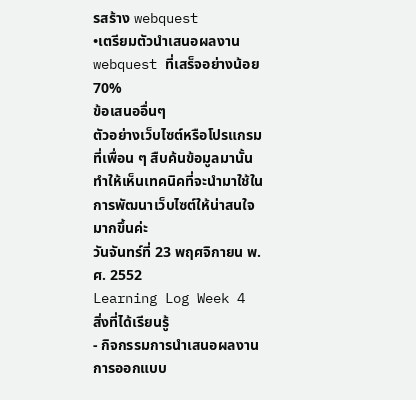รสร้าง webquest
•เตรียมตัวนำเสนอผลงาน webquest ที่เสร็จอย่างน้อย 70%
ข้อเสนออื่นๆ
ตัวอย่างเว็บไซต์หรือโปรแกรมที่เพื่อน ๆ สืบค้นข้อมูลมานั้น ทำให้เห็นเทคนิคที่จะนำมาใช้ในการพัฒนาเว็บไซต์ให้น่าสนใจมากขึ้นค่ะ
วันจันทร์ที่ 23 พฤศจิกายน พ.ศ. 2552
Learning Log Week 4
สิ่งที่ได้เรียนรู้
- กิจกรรมการนำเสนอผลงานการออกแบบ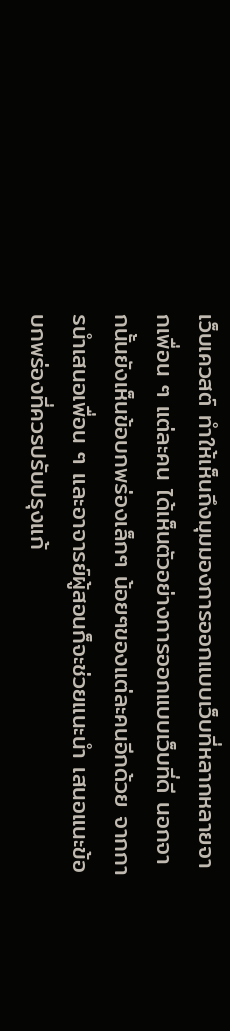เว็บเควสต์ ทำให้เห็นถึงมุมมองการออกแบบเว็บที่หลากหลายจากเพื่อน ๆ แต่ละคน ได้เห็นตัวอย่างการออกแบบเว็บที่ดี นอกจากนั้นยังเห็นข้อบกพร่องเล็กๆ น้อยๆของแต่ละคนอีกด้วย จากการนำเสนอเพื่อน ๆ และอาจารย์ผู้สอนก็จะช่วยแนะนำ เสนอแนะข้อบกพร่องที่ควรปรับปรุงแก้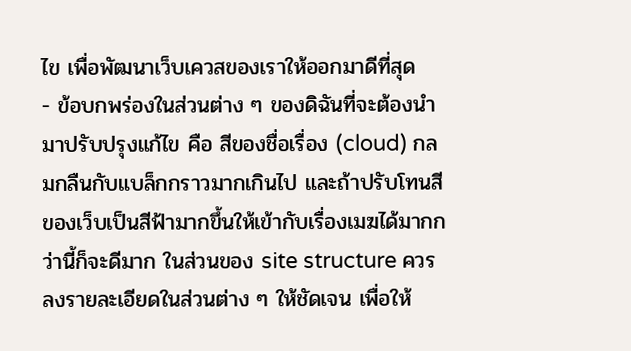ไข เพื่อพัฒนาเว็บเควสของเราให้ออกมาดีที่สุด
- ข้อบกพร่องในส่วนต่าง ๆ ของดิฉันที่จะต้องนำมาปรับปรุงแก้ไข คือ สีของชื่อเรื่อง (cloud) กลมกลืนกับแบล็กกราวมากเกินไป และถ้าปรับโทนสีของเว็บเป็นสีฟ้ามากขึ้นให้เข้ากับเรื่องเมฆได้มากกว่านี้ก็จะดีมาก ในส่วนของ site structure ควรลงรายละเอียดในส่วนต่าง ๆ ให้ชัดเจน เพื่อให้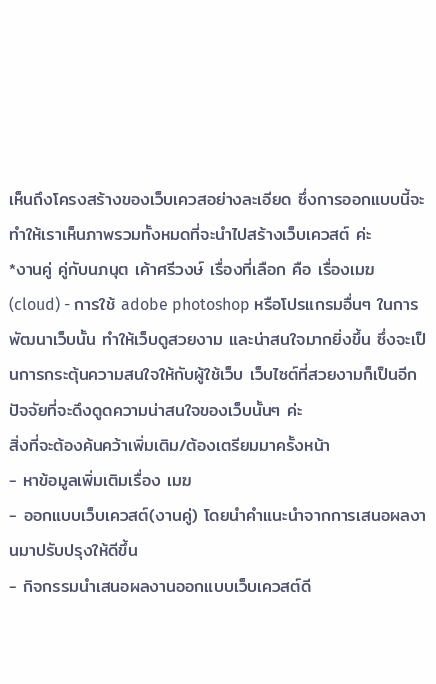เห็นถึงโครงสร้างของเว็บเควสอย่างละเอียด ซึ่งการออกแบบนี้จะทำให้เราเห็นภาพรวมทั้งหมดที่จะนำไปสร้างเว็บเควสต์ ค่ะ
*งานคู่ คู่กับนภนุต เค้าศรีวงษ์ เรื่องที่เลือก คือ เรื่องเมฆ (cloud) - การใช้ adobe photoshop หรือโปรแกรมอื่นๆ ในการพัฒนาเว็บนั้น ทำให้เว็บดูสวยงาม และน่าสนใจมากยิ่งขึ้น ซึ่งจะเป็นการกระตุ้นความสนใจให้กับผู้ใช้เว็บ เว็บไซต์ที่สวยงามก็เป็นอีกปัจจัยที่จะดึงดูดความน่าสนใจของเว็บนั้นๆ ค่ะ
สิ่งที่จะต้องค้นคว้าเพิ่มเติม/ต้องเตรียมมาครั้งหน้า
- หาข้อมูลเพิ่มเติมเรื่อง เมฆ
- ออกแบบเว็บเควสต์(งานคู่) โดยนำคำแนะนำจากการเสนอผลงานมาปรับปรุงให้ดีขึ้น
- กิจกรรมนำเสนอผลงานออกแบบเว็บเควสต์ดี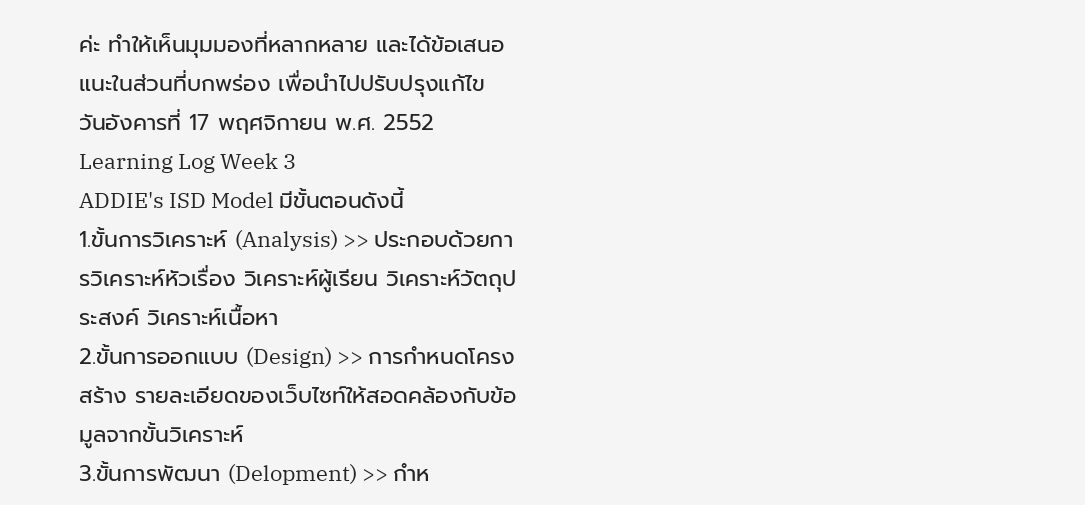ค่ะ ทำให้เห็นมุมมองที่หลากหลาย และได้ข้อเสนอแนะในส่วนที่บกพร่อง เพื่อนำไปปรับปรุงแก้ไข
วันอังคารที่ 17 พฤศจิกายน พ.ศ. 2552
Learning Log Week 3
ADDIE's ISD Model มีขั้นตอนดังนี้
1.ขั้นการวิเคราะห์ (Analysis) >> ประกอบด้วยการวิเคราะห์หัวเรื่อง วิเคราะห์ผู้เรียน วิเคราะห์วัตถุประสงค์ วิเคราะห์เนื้อหา
2.ขั้นการออกแบบ (Design) >> การกำหนดโครงสร้าง รายละเอียดของเว็บไซท์ให้สอดคล้องกับข้อมูลจากขั้นวิเคราะห์
3.ขั้นการพัฒนา (Delopment) >> กำห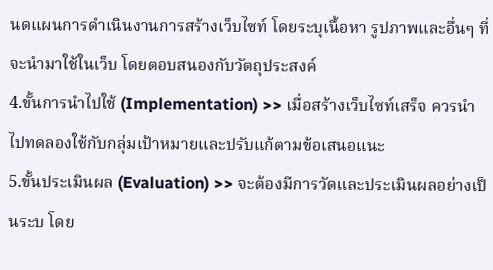นดแผนการดำเนินงานการสร้างเว็บไซท์ โดยระบุเนื้อหา รูปภาพและอื่นๆ ที่จะนำมาใช้ในเว็บ โดยตอบสนองกับวัตถุประสงค์
4.ขั้นการนำไปใช้ (Implementation) >> เมื่อสร้างเว็บไซท์เสร็จ ควรนำไปทดลองใช้กับกลุ่มเป้าหมายและปรับแก้ตามข้อเสนอแนะ
5.ขั้นประเมินผล (Evaluation) >> จะต้องมีการวัดและประเมินผลอย่างเป็นระบ โดย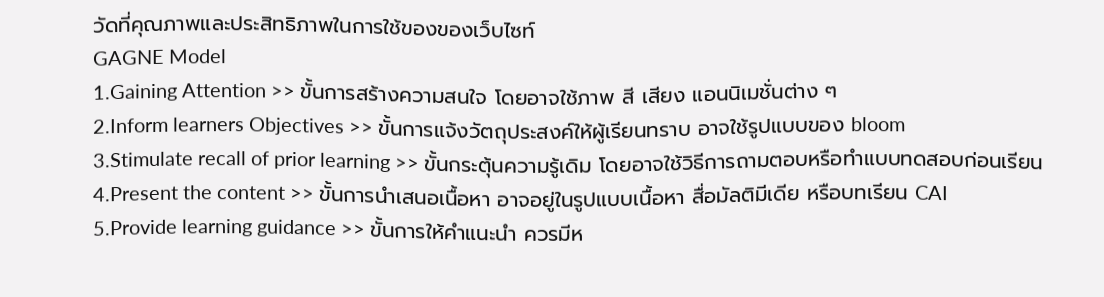วัดที่คุณภาพและประสิทธิภาพในการใช้ของของเว็บไซท์
GAGNE Model
1.Gaining Attention >> ขั้นการสร้างความสนใจ โดยอาจใช้ภาพ สี เสียง แอนนิเมชั่นต่าง ๆ
2.Inform learners Objectives >> ขั้นการแจ้งวัตถุประสงค์ให้ผู้เรียนทราบ อาจใช้รูปแบบของ bloom
3.Stimulate recall of prior learning >> ขั้นกระตุ้นความรู้เดิม โดยอาจใช้วิธีการถามตอบหรือทำแบบทดสอบก่อนเรียน
4.Present the content >> ขั้นการนำเสนอเนื้อหา อาจอยู่ในรูปแบบเนื้อหา สื่อมัลติมีเดีย หรือบทเรียน CAI
5.Provide learning guidance >> ขั้นการให้คำแนะนำ ควรมีห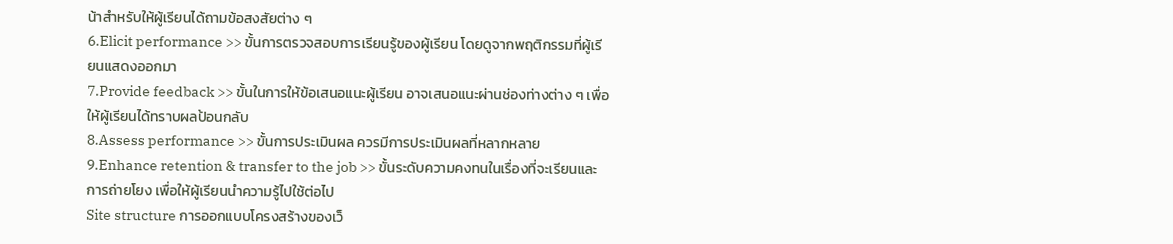น้าสำหรับให้ผู้เรียนได้ถามข้อสงสัยต่าง ๆ
6.Elicit performance >> ขั้นการตรวจสอบการเรียนรู้ของผู้เรียน โดยดูจากพฤติกรรมที่ผู้เรียนแสดงออกมา
7.Provide feedback >> ขั้นในการให้ข้อเสนอแนะผู้เรียน อาจเสนอแนะผ่านช่องท่างต่าง ๆ เพื่อให้ผู้เรียนได้ทราบผลป้อนกลับ
8.Assess performance >> ขั้นการประเมินผล ควรมีการประเมินผลที่หลากหลาย
9.Enhance retention & transfer to the job >> ขั้นระดับความคงทนในเรื่องที่จะเรียนและการถ่ายโยง เพื่อให้ผู้เรียนนำความรู้ไปใช้ต่อไป
Site structure การออกแบบโครงสร้างของเว็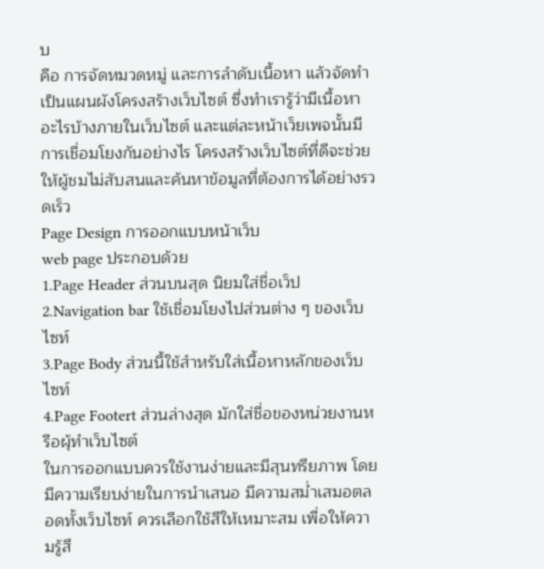บ
คือ การจัดหมวดหมู่ และการลำดับเนื้อหา แล้วจัดทำเป็นแผนผังโครงสร้างเว็บไซต์ ซึ่งทำเรารู้ว่ามีเนื้อหาอะไรบ้างภายในเว็บไซต์ และแต่ละหน้าเว็ยเพจนั้นมีการเชื่อมโยงกันอย่างไร โครงสร้างเว็บไซต์ที่ดีจะช่วยให้ผู้ชมไม่สับสนและค้นหาข้อมูลที่ต้องการได้อย่างรวดเร็ว
Page Design การออกแบบหน้าเว็บ
web page ประกอบด้วย
1.Page Header ส่วนบนสุด นิยมใส่ชื่อเว็ป
2.Navigation bar ใช้เชื่อมโยงไปส่วนต่าง ๆ ของเว็บไซท์
3.Page Body ส่วนนี้ใช้สำหรับใส่เนื้อหาหลักของเว็บไซท์
4.Page Footert ส่วนล่างสุด มักใส่ชื่อของหน่วยงานหรือผุ้ทำเว็บไซต์
ในการออกแบบควรใช้งานง่ายและมีสุนทรียภาพ โดยมีความเรียบง่ายในการนำเสนอ มีความสม่ำเสมอตลอดทั้งเว็บไซท์ ควรเลือกใช้สีให้เหมาะสม เพื่อให้ความรู้สึ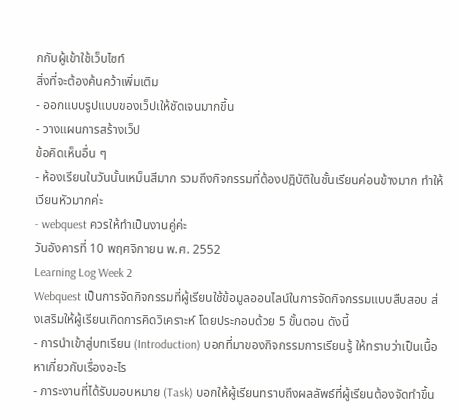กกับผู้เข้าใช้เว็บไซท์
สิ่งที่จะต้องค้นคว้าเพิ่มเติม
- ออกแบบรูปแบบของเว็ปเให้ชัดเจนมากขึ้น
- วางแผนการสร้างเว็ป
ข้อคิดเห็นอื่น ๆ
- ห้องเรียนในวันนั้นเหม็นสีมาก รวมถึงกิจกรรมที่ต้องปฎิบัติในชั้นเรียนค่อนข้างมาก ทำให้เวียนหัวมากค่ะ
- webquest ควรให้ทำเป็นงานคู่ค่ะ
วันอังคารที่ 10 พฤศจิกายน พ.ศ. 2552
Learning Log Week 2
Webquest เป็นการจัดกิจกรรมที่ผู้เรียนใช้ข้อมูลออนไลน์ในการจัดกิจกรรมแบบสืบสอบ ส่งเสริมให้ผู้เรียนเกิดการคิดวิเคราะห์ โดยประกอบด้วย 5 ขั้นตอน ดังนี้
- การนำเข้าสู่บทเรียน (Introduction) บอกที่มาของกิจกรรมการเรียนรู้ ให้ทราบว่าเป็นเนื้อหาเกี่ยวกับเรื่องอะไร
- ภาระงานที่ได้รับมอบหมาย (Task) บอกให้ผู้เรียนทราบถึงผลลัพธ์ที่ผู้เรียนต้องจัดทำขึ้น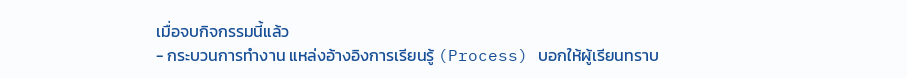เมื่อจบกิจกรรมนี้แล้ว
- กระบวนการทำงาน แหล่งอ้างอิงการเรียนรู้ (Process) บอกให้ผู้เรียนทราบ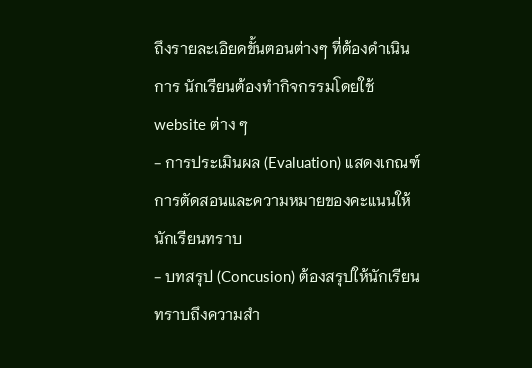ถึงรายละเอิยดขั้นตอนต่างๆ ที่ต้องดำเนินการ นักเรียนต้องทำกิจกรรมโดยใช้ website ต่าง ๆ
- การประเมินผล (Evaluation) แสดงเกณฑ์การตัดสอนและความหมายของคะแนนให้นักเรียนทราบ
- บทสรุป (Concusion) ต้องสรุปให้นักเรียนทราบถึงความสำ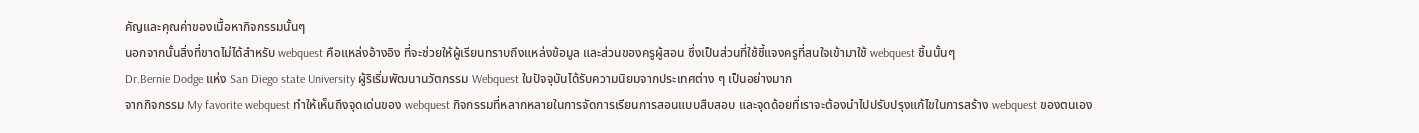คัญและคุณค่าของเนื้อหากิจกรรมนั้นๆ
นอกจากนั้นสิ่งที่ขาดไม่ได้สำหรับ webquest คือแหล่งอ้างอิง ที่จะช่วยให้ผู้เรียนทราบถึงแหล่งข้อมูล และส่วนของครูผู้สอน ซึ่งเป็นส่วนที่ใช้ชี้แจงครูที่สนใจเข้ามาใช้ webquest ชิ้นนั้นๆ
Dr.Bernie Dodge แห่ง San Diego state University ผู้ริเริ่มพัฒนานวัตกรรม Webquest ในปัจจุบันได้รับความนิยมจากประเทศต่าง ๆ เป็นอย่างมาก
จากกิจกรรม My favorite webquest ทำให้เห็นถึงจุดเด่นของ webquest กิจกรรมที่หลากหลายในการจัดการเรียนการสอนแบบสืบสอบ และจุดด้อยที่เราจะต้องนำไปปรับปรุงแก้ไขในการสร้าง webquest ของตนเอง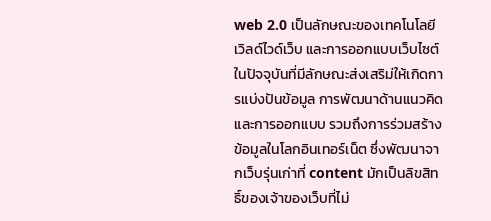web 2.0 เป็นลักษณะของเทคโนโลยีเวิลด์ไวด์เว็บ และการออกแบบเว็บไซต์ในปัจจุบันที่มีลักษณะส่งเสริม่ให้เกิดการแบ่งปันข้อมูล การพัฒนาด้านแนวคิดและการออกแบบ รวมถึงการร่วมสร้างข้อมูลในโลกอินเทอร์เน็ต ซึ่งพัฒนาจากเว็บรุ่นเก่าที่ content มักเป็นลิขสิทธิ์ของเจ้าของเว็บที่ไม่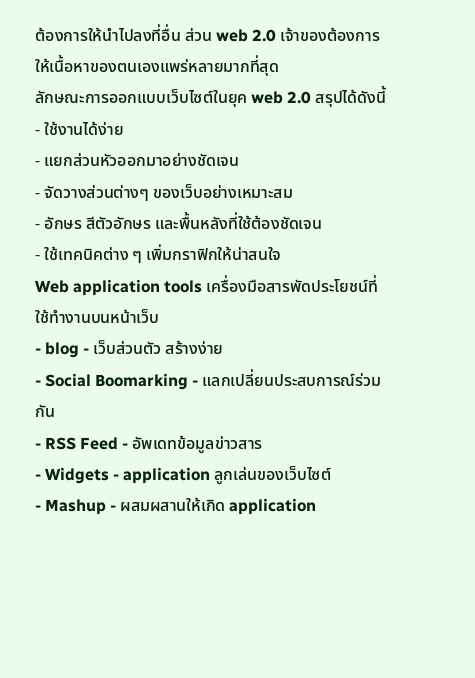ต้องการให้นำไปลงที่อื่น ส่วน web 2.0 เจ้าของต้องการให้เนื้อหาของตนเองแพร่หลายมากที่สุด
ลักษณะการออกแบบเว็บไซต์ในยุค web 2.0 สรุปได้ดังนี้
- ใช้งานได้ง่าย
- แยกส่วนหัวออกมาอย่างชัดเจน
- จัดวางส่วนต่างๆ ของเว็บอย่างเหมาะสม
- อักษร สีตัวอักษร และพื้นหลังที่ใช้ต้องชัดเจน
- ใช้เทคนิคต่าง ๆ เพิ่มกราฟิกให้น่าสนใจ
Web application tools เครื่องมือสารพัดประโยชน์ที่ใช้ทำงานบนหน้าเว็บ
- blog - เว็บส่วนตัว สร้างง่าย
- Social Boomarking - แลกเปลี่ยนประสบการณ์ร่วมกัน
- RSS Feed - อัพเดทข้อมูลข่าวสาร
- Widgets - application ลูกเล่นของเว็บไซต์
- Mashup - ผสมผสานให้เกิด application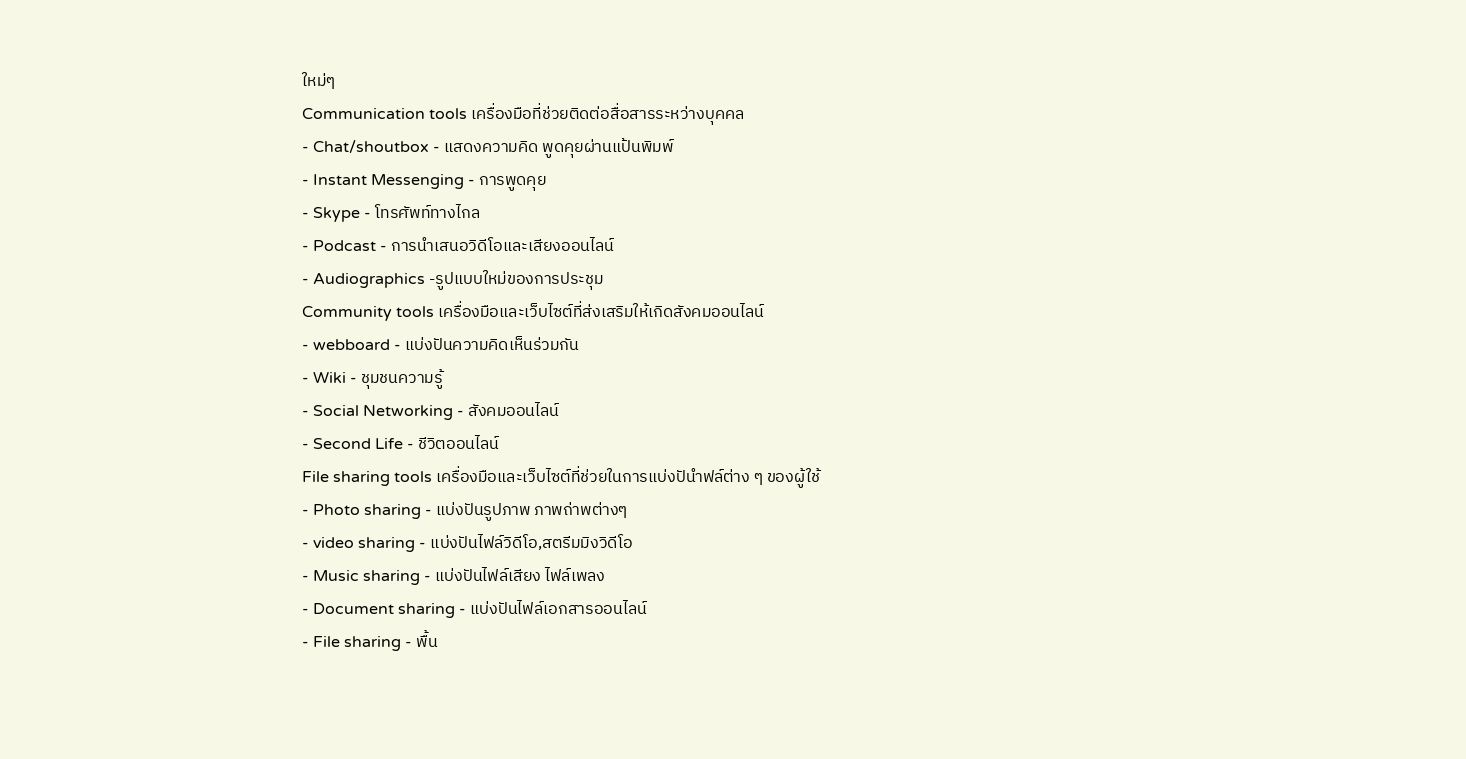ใหม่ๆ
Communication tools เครื่องมือที่ช่วยติดต่อสื่อสารระหว่างบุคคล
- Chat/shoutbox - แสดงความคิด พูดคุยผ่านแป้นพิมพ์
- Instant Messenging - การพูดคุย
- Skype - โทรศัพท์ทางไกล
- Podcast - การนำเสนอวิดีโอและเสียงออนไลน์
- Audiographics -รูปแบบใหม่ของการประชุม
Community tools เครื่องมือและเว็บไซต์ที่ส่งเสริมให้เกิดสังคมออนไลน์
- webboard - แบ่งปันความคิดเห็นร่วมกัน
- Wiki - ชุมชนความรู้
- Social Networking - สังคมออนไลน์
- Second Life - ชีวิตออนไลน์
File sharing tools เครื่องมือและเว็บไซต์ที่ช่วยในการแบ่งปันำฟล์ต่าง ๆ ของผู้ใช้
- Photo sharing - แบ่งปันรูปภาพ ภาพถ่าพต่างๆ
- video sharing - แบ่งปันไฟล์วิดีโอ,สตรีมมิงวิดีโอ
- Music sharing - แบ่งปันไฟล์เสียง ไฟล์เพลง
- Document sharing - แบ่งปันไฟล์เอกสารออนไลน์
- File sharing - พื้น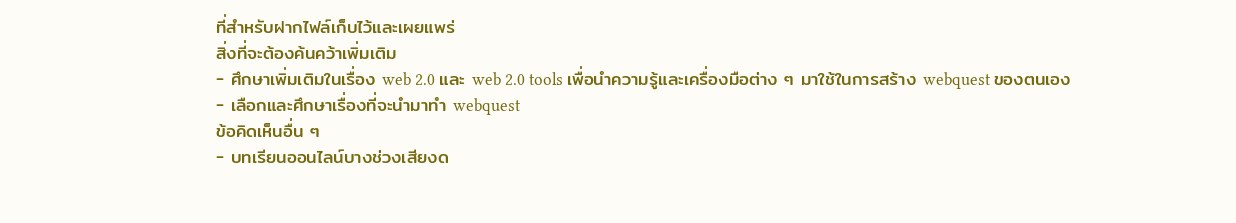ที่สำหรับฝากไฟล์เก็บไว้และเผยแพร่
สิ่งที่จะต้องค้นคว้าเพิ่มเติม
- ศึกษาเพิ่มเติมในเรื่อง web 2.0 และ web 2.0 tools เพื่อนำความรู้และเครื่องมือต่าง ๆ มาใช้ในการสร้าง webquest ของตนเอง
- เลือกและศึกษาเรื่องที่จะนำมาทำ webquest
ข้อคิดเห็นอื่น ๆ
- บทเรียนออนไลน์บางช่วงเสียงด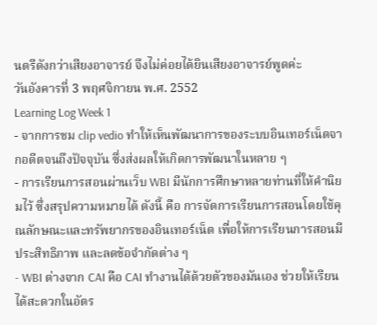นตรีดังกว่าเสียงอาจารย์ จึงไม่ค่อยได้ยินเสียงอาจารย์พูดค่ะ
วันอังคารที่ 3 พฤศจิกายน พ.ศ. 2552
Learning Log Week 1
- จากการชม clip vedio ทำให้เห็นพัฒนาการของระบบอินเทอร์เน็ตจากอดีตจนถึงปัจจุบัน ซึ่งส่งผลให้เกิดการพัฒนาในหลาย ๆ
- การเรียนการสอนผ่านเว็บ WBI มีนักการศึกษาหลายท่านที่ให้คำนิยมไว้ ซึ่งสรุปความหมายได้ ดังนี้ คือ การจัดการเรียนการสอนโดยใช้คุณลักษณะและทรัพยากรของอินเทอร์เน็ต เพื่อให้การเรียนการสอนมีประสิทธิภาพ และลดข้อจำกัดต่าง ๆ
- WBI ต่างจาก CAI คือ CAI ทำงานได้ด้วยตัวของมันเอง ช่วยให้เรียนได้สะดวกในอัตร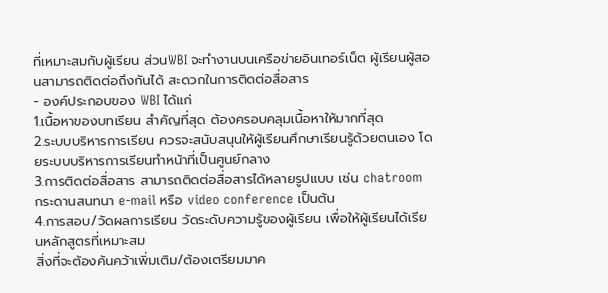ที่เหมาะสมกับผู้เรียน ส่วนWBI จะทำงานบนเครือข่ายอินเทอร์เน็ต ผู้เรียนผู้สอนสามารถติดต่อถึงกันได้ สะดวกในการติดต่อสื่อสาร
- องค์ประกอบของ WBI ได้แก่
1.เนื้อหาของบทเรียน สำคัญที่สุด ต้องครอบคลุมเนื้อหาให้มากที่สุด
2.ระบบบริหารการเรียน ควรจะสนับสนุนให้ผู้เรียนศึกษาเรียนรู้ด้วยตนเอง โดยระบบบริหารการเรียนทำหน้าที่เป็นศูนย์กลาง
3.การติดต่อสื่อสาร สามารถติดต่อสื่อสารได้หลายรูปแบบ เช่น chatroom กระดานสนทนา e-mail หรือ video conference เป็นต้น
4.การสอบ/วัดผลการเรียน วัดระดับความรู้ของผู้เรียน เพื่อให้ผู้เรียนได้เรียนหลักสูตรที่เหมาะสม
สิ่งที่จะต้องค้นคว้าเพิ่มเติม/ต้องเตรียมมาค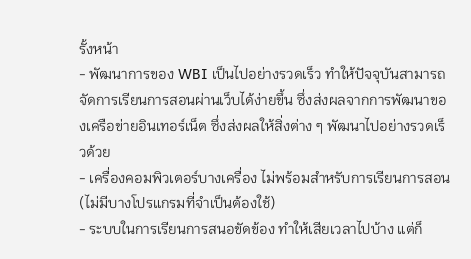รั้งหน้า
- พัฒนาการของ WBI เป็นไปอย่างรวดเร็ว ทำให้ปัจจุบันสามารถจัดการเรียนการสอนผ่านเว็บได้ง่ายขึ้น ซึ่งส่งผลจากการพัฒนาของเครือข่ายอินเทอร์เน็ต ซึ่งส่งผลให้สิ่งต่าง ๆ พัฒนาไปอย่างรวดเร็วด้วย
- เครื่องคอมพิวเตอร์บางเครื่อง ไม่พร้อมสำหรับการเรียนการสอน (ไม่มีบางโปรแกรมที่จำเป็นต้องใช้)
- ระบบในการเรียนการสนอขัดข้อง ทำให้เสียเวลาไปบ้าง แต่ก็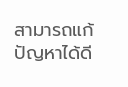สามารถแก้ปัญหาได้ดี